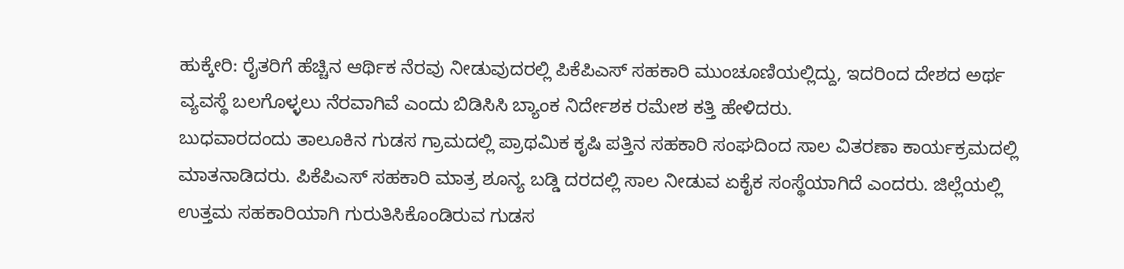ಹುಕ್ಕೇರಿ: ರೈತರಿಗೆ ಹೆಚ್ಚಿನ ಆರ್ಥಿಕ ನೆರವು ನೀಡುವುದರಲ್ಲಿ ಪಿಕೆಪಿಎಸ್ ಸಹಕಾರಿ ಮುಂಚೂಣಿಯಲ್ಲಿದ್ದು, ಇದರಿಂದ ದೇಶದ ಅರ್ಥ ವ್ಯವಸ್ಥೆ ಬಲಗೊಳ್ಳಲು ನೆರವಾಗಿವೆ ಎಂದು ಬಿಡಿಸಿಸಿ ಬ್ಯಾಂಕ ನಿರ್ದೇಶಕ ರಮೇಶ ಕತ್ತಿ ಹೇಳಿದರು.
ಬುಧವಾರದಂದು ತಾಲೂಕಿನ ಗುಡಸ ಗ್ರಾಮದಲ್ಲಿ ಪ್ರಾಥಮಿಕ ಕೃಷಿ ಪತ್ತಿನ ಸಹಕಾರಿ ಸಂಘದಿಂದ ಸಾಲ ವಿತರಣಾ ಕಾರ್ಯಕ್ರಮದಲ್ಲಿ ಮಾತನಾಡಿದರು. ಪಿಕೆಪಿಎಸ್ ಸಹಕಾರಿ ಮಾತ್ರ ಶೂನ್ಯ ಬಡ್ಡಿ ದರದಲ್ಲಿ ಸಾಲ ನೀಡುವ ಏಕೈಕ ಸಂಸ್ಥೆಯಾಗಿದೆ ಎಂದರು. ಜಿಲ್ಲೆಯಲ್ಲಿ ಉತ್ತಮ ಸಹಕಾರಿಯಾಗಿ ಗುರುತಿಸಿಕೊಂಡಿರುವ ಗುಡಸ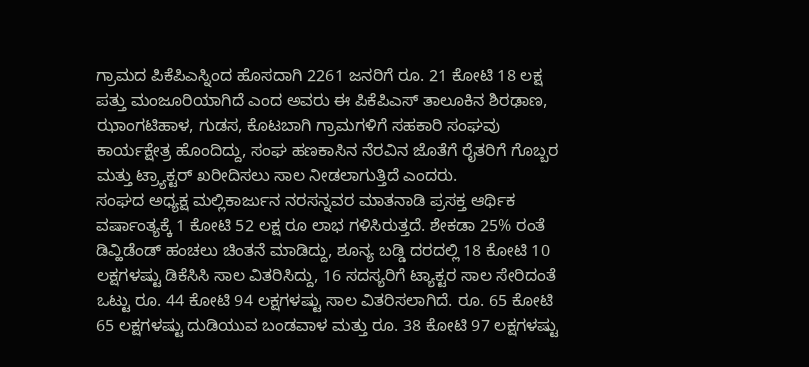ಗ್ರಾಮದ ಪಿಕೆಪಿಎಸ್ನಿಂದ ಹೊಸದಾಗಿ 2261 ಜನರಿಗೆ ರೂ. 21 ಕೋಟಿ 18 ಲಕ್ಷ ಪತ್ತು ಮಂಜೂರಿಯಾಗಿದೆ ಎಂದ ಅವರು ಈ ಪಿಕೆಪಿಎಸ್ ತಾಲೂಕಿನ ಶಿರಢಾಣ, ಝಾಂಗಟಿಹಾಳ, ಗುಡಸ, ಕೊಟಬಾಗಿ ಗ್ರಾಮಗಳಿಗೆ ಸಹಕಾರಿ ಸಂಘವು ಕಾರ್ಯಕ್ಷೇತ್ರ ಹೊಂದಿದ್ದು, ಸಂಘ ಹಣಕಾಸಿನ ನೆರವಿನ ಜೊತೆಗೆ ರೈತರಿಗೆ ಗೊಬ್ಬರ ಮತ್ತು ಟ್ರ್ಯಾಕ್ಟರ್ ಖರೀದಿಸಲು ಸಾಲ ನೀಡಲಾಗುತ್ತಿದೆ ಎಂದರು.
ಸಂಘದ ಅಧ್ಯಕ್ಷ ಮಲ್ಲಿಕಾರ್ಜುನ ನರಸನ್ನವರ ಮಾತನಾಡಿ ಪ್ರಸಕ್ತ ಆರ್ಥಿಕ ವರ್ಷಾಂತ್ಯಕ್ಕೆ 1 ಕೋಟಿ 52 ಲಕ್ಷ ರೂ ಲಾಭ ಗಳಿಸಿರುತ್ತದೆ. ಶೇಕಡಾ 25% ರಂತೆ ಡಿವ್ಹಿಡೆಂಡ್ ಹಂಚಲು ಚಿಂತನೆ ಮಾಡಿದ್ದು, ಶೂನ್ಯ ಬಡ್ಡಿ ದರದಲ್ಲಿ 18 ಕೋಟಿ 10 ಲಕ್ಷಗಳಷ್ಟು ಡಿಕೆಸಿಸಿ ಸಾಲ ವಿತರಿಸಿದ್ದು, 16 ಸದಸ್ಯರಿಗೆ ಟ್ಯಾಕ್ಟರ ಸಾಲ ಸೇರಿದಂತೆ ಒಟ್ಟು ರೂ. 44 ಕೋಟಿ 94 ಲಕ್ಷಗಳಷ್ಟು ಸಾಲ ವಿತರಿಸಲಾಗಿದೆ. ರೂ. 65 ಕೋಟಿ 65 ಲಕ್ಷಗಳಷ್ಟು ದುಡಿಯುವ ಬಂಡವಾಳ ಮತ್ತು ರೂ. 38 ಕೋಟಿ 97 ಲಕ್ಷಗಳಷ್ಟು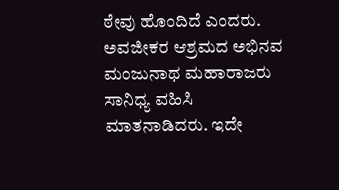ಠೇವು ಹೊಂದಿದೆ ಎಂದರು.
ಅವಜೀಕರ ಆಶ್ರಮದ ಅಭಿನವ ಮಂಜುನಾಥ ಮಹಾರಾಜರು ಸಾನಿಧ್ಯ ವಹಿಸಿ ಮಾತನಾಡಿದರು. ಇದೇ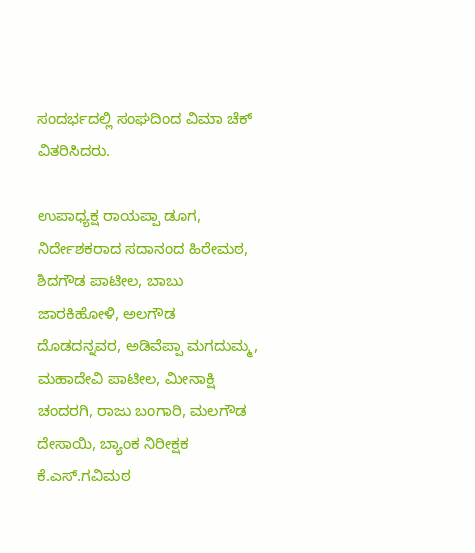ಸಂದರ್ಭದಲ್ಲಿ ಸಂಘದಿಂದ ವಿಮಾ ಚೆಕ್ ವಿತರಿಸಿದರು.

ಉಪಾಧ್ಯಕ್ಷ ರಾಯಪ್ಪಾ ಡೂಗ, ನಿರ್ದೇಶಕರಾದ ಸದಾನಂದ ಹಿರೇಮಠ, ಶಿದಗೌಡ ಪಾಟೀಲ, ಬಾಬು ಜಾರಕಿಹೋಳಿ, ಅಲಗೌಡ ದೊಡದನ್ನವರ, ಅಡಿವೆಪ್ಪಾ ಮಗದುಮ್ಮ, ಮಹಾದೇವಿ ಪಾಟೀಲ, ಮೀನಾಕ್ಷಿ ಚಂದರಗಿ, ರಾಜು ಬಂಗಾರಿ, ಮಲಗೌಡ ದೇಸಾಯಿ, ಬ್ಯಾಂಕ ನಿರೀಕ್ಷಕ ಕೆ.ಎಸ್.ಗವಿಮಠ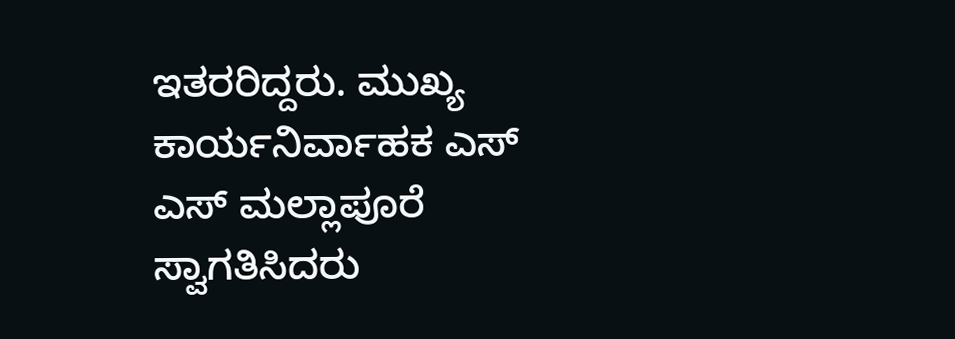ಇತರರಿದ್ದರು. ಮುಖ್ಯ ಕಾರ್ಯನಿರ್ವಾಹಕ ಎಸ್ ಎಸ್ ಮಲ್ಲಾಪೂರೆ ಸ್ವಾಗತಿಸಿದರು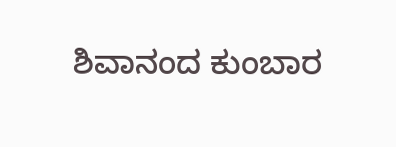ಶಿವಾನಂದ ಕುಂಬಾರ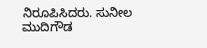ನಿರೂಪಿಸಿದರು. ಸುನೀಲ ಮುದಿಗೌಡ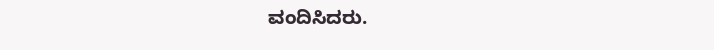ವಂದಿಸಿದರು.